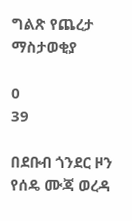ግልጽ የጨረታ ማስታወቂያ

0
39

በደቡብ ጎንደር ዞን የሰዴ ሙጃ ወረዳ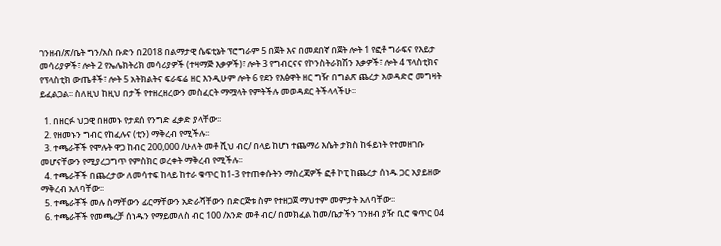ገንዘብ/ጽ/ቤት ግን/አስ ቡድን በ2018 በልማታዊ ሴፍቲኔት ፕሮግራም 5 በጀት እና በመደበኛ በጀት ሎት 1 የፎቶ ግራፍና የእይታ መሳሪያዎች፣ ሎት 2 የኤሌክትሪክ መሳሪያዎች (ተዛማጅ እቃዎች)፣ ሎት 3 የግብርናና የኮንስትራክሽን እቃዎች፣ ሎት 4 ፕላስቲክና የፕላስቲክ ውጤቶች፣ ሎት 5 አትክልትና ፍራፍሬ ዘር እንዲሁም ሎት 6 የደን የእፅዋት ዘር ግዥ በግልጽ ጨረታ አወዳድሮ መግዛት ይፈልጋል፡፡ ስለዚህ ከዚህ በታች የተዘረዘረውን መስፈርት ማሟላት የምትችሉ መወዳደር ትችላላችሁ፡፡

  1. በዘርፉ ህጋዊ በዘመኑ የታደሰ የንግድ ፈቃድ ያላቸው፡፡
  2. የዘመኑን ግብር የከፈሉና (ቲን) ማቅረብ የሚችሉ፡፡
  3. ተጫራቾች የሞሉት ዋጋ ከብር 200,000 /ሁለት መቶ ሺህ ብር/ በላይ ከሆነ ተጨማሪ እሴት ታክስ ከፋይነት የተመዘገቡ መሆናቸውን የሚያረጋግጥ የምስክር ወረቀት ማቅረብ የሚችሉ፡፡
  4. ተጫራቾች በጨረታው ለመሳተፍ ከላይ ከተራ ቁጥር ከ1-3 የተጠቀሱትን ማስረጃዎች ፎቶ ኮፒ ከጨረታ ሰነዱ ጋር አያይዘው ማቅረብ አለባቸው፡፡
  5. ተጫራቾች መሉ ስማቸውን ፊርማቸውን አድራሻቸውን በድርጅቱ ስም የተዘጋጀ ማህተም መምታት አለባቸው፡፡
  6. ተጫራቾች የመጫረቻ ሰነዱን የማይመለስ ብር 100 /አንድ መቶ ብር/ በመክፈል ከመ/ቤታችን ገንዘብ ያዥ ቢሮ ቁጥር 04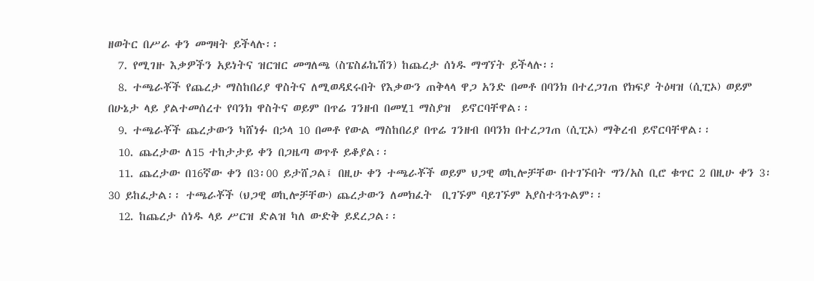ዘወትር በሥራ ቀን መግዛት ይችላሉ፡፡
  7. የሚገዙ እቃዎችን አይነትና ዝርዝር መግለጫ (ስፔስፊኬሽን) ከጨረታ ሰነዱ ማግኘት ይችላሉ፡፡
  8. ተጫራቾች የጨረታ ማስከበሪያ ዋስትና ለሚወዳደሩበት የእቃውን ጠቅላላ ዋጋ አንድ በመቶ በባንክ በተረጋገጠ የክፍያ ትዕዛዝ (ሲፒኦ) ወይም በሁኔታ ላይ ያልተመሰረተ የባንክ ዋስትና ወይም በጥሬ ገንዘብ በመሂ1 ማስያዝ  ይኖርባቸዋል፡፡
  9. ተጫራቾች ጨረታውን ካሸነፉ በኃላ 10 በመቶ የውል ማስከበሪያ በጥሬ ገንዘብ በባንክ በተረጋገጠ (ሲፒኦ) ማቅረብ ይኖርባቸዋል፡፡
  10. ጨረታው ለ15 ተከታታይ ቀን በጋዜጣ ወጥቶ ይቆያል፡፡
  11. ጨረታው በ16ኛው ቀን በ3፡00 ይታሸጋል፤ በዚሁ ቀን ተጫራቾች ወይም ህጋዊ ወኪሎቻቸው በተገኙበት ግን/አስ ቢሮ ቁጥር 2 በዚሁ ቀን 3፡30 ይከፈታል፡፡ ተጫራቾች (ህጋዊ ወኪሎቻቸው) ጨረታውን ለመክፈት  ቢገኙም ባይገኙም አያስተጓጉልም፡፡
  12. ከጨረታ ሰነዱ ላይ ሥርዝ ድልዝ ካለ ውድቅ ይደረጋል፡፡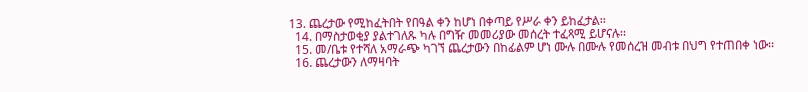13. ጨረታው የሚከፈትበት የበዓል ቀን ከሆነ በቀጣይ የሥራ ቀን ይከፈታል፡፡
  14. በማስታወቂያ ያልተገለጹ ካሉ በግዥ መመሪያው መሰረት ተፈጻሚ ይሆናሉ፡፡
  15. መ/ቤቱ የተሻለ አማራጭ ካገኘ ጨረታውን በከፊልም ሆነ ሙሉ በሙሉ የመሰረዝ መብቱ በህግ የተጠበቀ ነው፡፡
  16. ጨረታውን ለማዛባት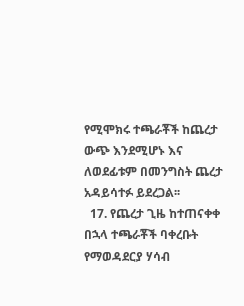የሚሞክሩ ተጫራቾች ከጨረታ ውጭ እንደሚሆኑ እና ለወደፊቱም በመንግስት ጨረታ አዳይሳተፉ ይደረጋል፡፡
  17. የጨረታ ጊዜ ከተጠናቀቀ በኋላ ተጫራቾች ባቀረቡት የማወዳደርያ ሃሳብ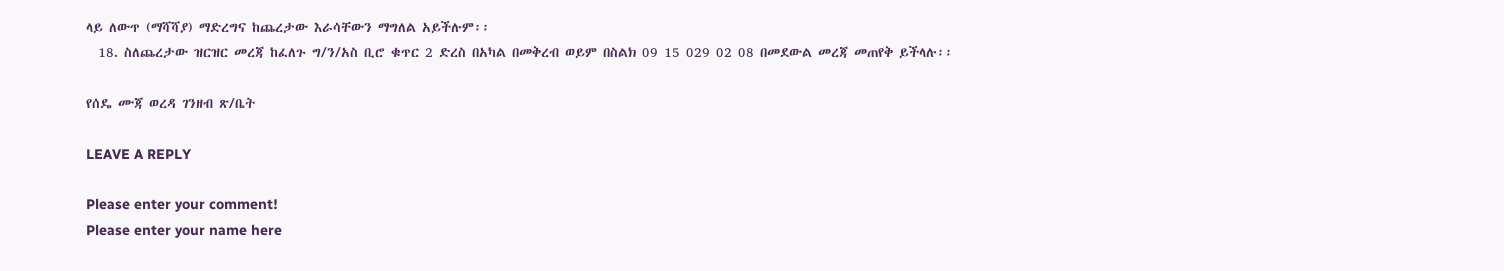ላይ ለውጥ (ማሻሻያ) ማድረግና ከጨረታው እራሳቸውን ማግለል አይችሉም፡፡
  18. ስለጨረታው ዝርዝር መረጃ ከፈለጉ ግ/ን/አስ ቢሮ ቁጥር 2 ድረስ በአካል በመቅረብ ወይም በስልክ 09 15 029 02 08 በመደውል መረጃ መጠየቅ ይችላሉ፡፡

የሰዴ ሙጃ ወረዳ ገንዘብ ጽ/ቤት

LEAVE A REPLY

Please enter your comment!
Please enter your name here